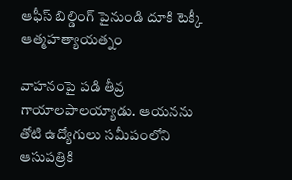ఆఫీస్ బిల్డింగ్ పైనుండి దూకి టెక్కీ ఆత్మహత్యాయత్నం

వాహనంపై పడి తీవ్ర గాయాలపాలయ్యాడు. ఆయనను తోటి ఉద్యోగులు సమీపంలోని ఆసుపత్రికి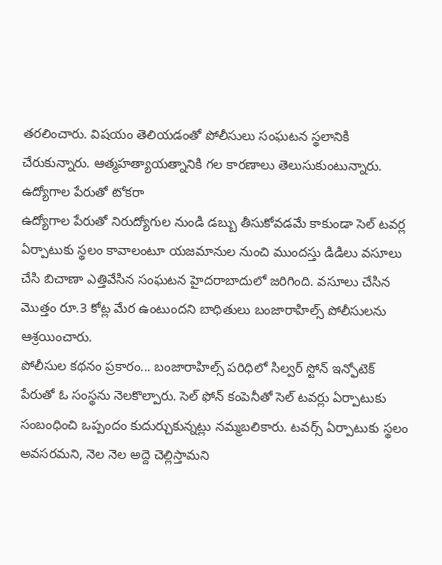తరలించారు. విషయం తెలియడంతో పోలీసులు సంఘటన స్థలానికి చేరుకున్నారు. ఆత్మహత్యాయత్నానికి గల కారణాలు తెలుసుకుంటున్నారు.
ఉద్యోగాల పేరుతో టోకరా
ఉద్యోగాల పేరుతో నిరుద్యోగుల నుండి డబ్బు తీసుకోవడమే కాకుండా సెల్ టవర్ల ఏర్పాటుకు స్థలం కావాలంటూ యజమానుల నుంచి ముందస్తు డిడిలు వసూలు చేసి బిచాణా ఎత్తివేసిన సంఘటన హైదరాబాదులో జరిగింది. వసూలు చేసిన మొత్తం రూ.3 కోట్ల మేర ఉంటుందని బాధితులు బంజారాహిల్స్ పోలీసులను ఆశ్రయించారు.
పోలీసుల కథనం ప్రకారం... బంజారాహిల్స్ పరిధిలో సిల్వర్ స్టోన్ ఇన్ఫోటెక్ పేరుతో ఓ సంస్థను నెలకొల్పారు. సెల్ ఫోన్ కంపెనీతో సెల్ టవర్లు ఏర్పాటుకు సంబంధించి ఒప్పందం కుదుర్చుకున్నట్లు నమ్మబలికారు. టవర్స్ ఏర్పాటుకు స్థలం అవసరమని, నెల నెల అద్దె చెల్లిస్తామని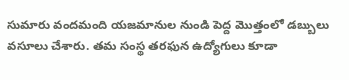సుమారు వందమంది యజమానుల నుండి పెద్ద మొత్తంలో డబ్బులు వసూలు చేశారు. తమ సంస్థ తరఫున ఉద్యోగులు కూడా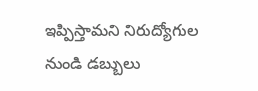ఇప్పిస్తామని నిరుద్యోగుల నుండి డబ్బులు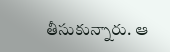తీసుకున్నారు. ఆ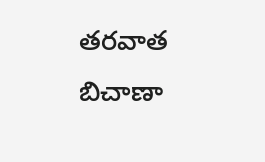తరవాత బిచాణా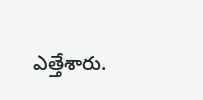ఎత్తేశారు.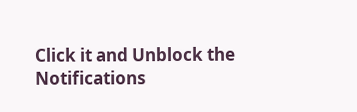Click it and Unblock the Notifications